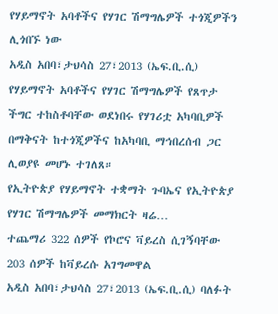የሃይማኖት አባቶችና የሃገር ሽማግሌዎች ተጎጂዎችን ሊጎበኙ ነው
አዲስ አበባ፣ታህሳስ 27፣2013 (ኤፍ.ቢ.ሲ) የሃይማኖት አባቶችና የሃገር ሽማግሌዎች የጸጥታ ችግር ተከስቶባቸው ወደነበሩ የሃገሪቷ አካባቢዎች በማቅናት ከተጎጂዎችና ከአካባቢ ማኅበረሰብ ጋር ሊወያዩ መሆኑ ተገለጸ።
የኢትዮጵያ የሃይማኖት ተቋማት ጉባኤና የኢትዮጵያ የሃገር ሽማግሌዎች መማክርት ዛሬ…
ተጨማሪ 322 ሰዎች የኮሮና ቫይረስ ሲገኝባቸው 203 ሰዎች ከቫይረሱ አገግመዋል
አዲስ አበባ፣ታህሳስ 27፣2013 (ኤፍ.ቢ.ሲ) ባለፉት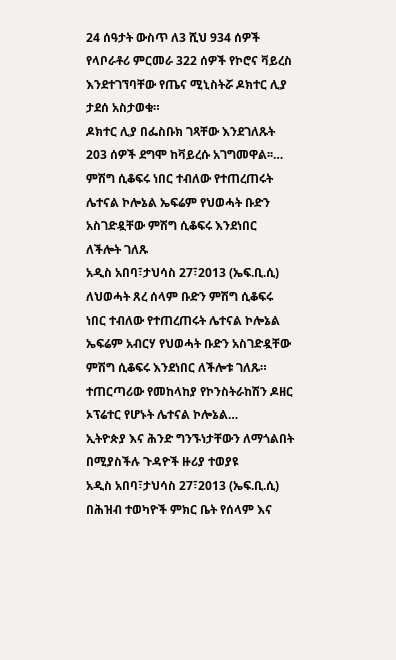24 ሰዓታት ውስጥ ለ3 ሺህ 934 ሰዎች የላቦራቶሪ ምርመራ 322 ሰዎች የኮሮና ቫይረስ እንደተገኘባቸው የጤና ሚኒስትሯ ዶክተር ሊያ ታደሰ አስታወቁ።
ዶክተር ሊያ በፌስቡክ ገጻቸው እንደገለጹት 203 ሰዎች ደግሞ ከቫይረሱ አገግመዋል፡፡…
ምሽግ ሲቆፍሩ ነበር ተብለው የተጠረጠሩት ሌተናል ኮሎኔል ኤፍሬም የህወሓት ቡድን አስገድዷቸው ምሽግ ሲቆፍሩ እንደነበር ለችሎት ገለጹ
አዲስ አበባ፣ታህሳስ 27፣2013 (ኤፍ.ቢ.ሲ) ለህወሓት ጸረ ሰላም ቡድን ምሽግ ሲቆፍሩ ነበር ተብለው የተጠረጠሩት ሌተናል ኮሎኔል ኤፍሬም አብርሃ የህወሓት ቡድን አስገድዷቸው ምሽግ ሲቆፍሩ እንደነበር ለችሎቱ ገለጹ።
ተጠርጣሪው የመከላከያ የኮንስትራከሽን ዶዘር ኦፕሬተር የሆኑት ሌተናል ኮሎኔል…
ኢትዮጵያ እና ሕንድ ግንኙነታቸውን ለማጎልበት በሚያስችሉ ጉዳዮች ዙሪያ ተወያዩ
አዲስ አበባ፣ታህሳስ 27፣2013 (ኤፍ.ቢ.ሲ) በሕዝብ ተወካዮች ምክር ቤት የሰላም እና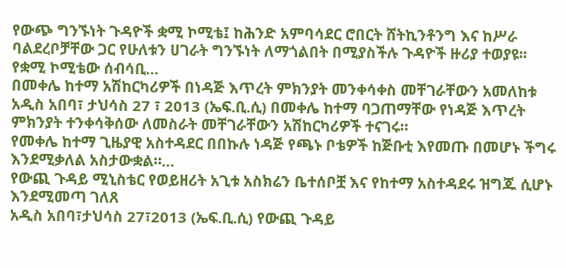የውጭ ግንኙነት ጉዳዮች ቋሚ ኮሚቴ፤ ከሕንድ አምባሳደር ሮበርት ሸትኪንቶንግ እና ከሥራ ባልደረቦቻቸው ጋር የሁለቱን ሀገራት ግንኙነት ለማጎልበት በሚያስችሉ ጉዳዮች ዙሪያ ተወያዩ፡፡
የቋሚ ኮሚቴው ሰብሳቢ…
በመቀሌ ከተማ አሽከርካሪዎች በነዳጅ እጥረት ምክንያት መንቀሳቀስ መቸገራቸውን አመለከቱ
አዲስ አበባ፣ ታህሳስ 27 ፣ 2013 (ኤፍ.ቢ.ሲ) በመቀሌ ከተማ ባጋጠማቸው የነዳጅ እጥረት ምክንያት ተንቀሳቅሰው ለመስራት መቸገራቸውን አሽከርካሪዎች ተናገሩ።
የመቀሌ ከተማ ጊዜያዊ አስተዳደር በበኩሉ ነዳጅ የጫኑ ቦቴዎች ከጅቡቲ እየመጡ በመሆኑ ችግሩ እንደሚቃለል አስታውቋል።…
የውጪ ጉዳይ ሚኒስቴር የወይዘሪት አጊቱ አስክሬን ቤተሰቦቿ እና የከተማ አስተዳደሩ ዝግጁ ሲሆኑ እንደሚመጣ ገለጸ
አዲስ አበባ፣ታህሳስ 27፣2013 (ኤፍ.ቢ.ሲ) የውጪ ጉዳይ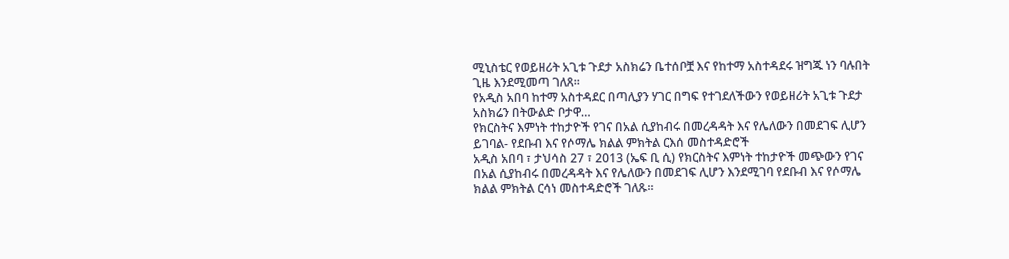ሚኒስቴር የወይዘሪት አጊቱ ጉደታ አስክሬን ቤተሰቦቿ እና የከተማ አስተዳደሩ ዝግጁ ነን ባሉበት ጊዜ እንደሚመጣ ገለጸ፡፡
የአዲስ አበባ ከተማ አስተዳደር በጣሊያን ሃገር በግፍ የተገደለችውን የወይዘሪት አጊቱ ጉደታ አስክሬን በትውልድ ቦታዋ…
የክርስትና እምነት ተከታዮች የገና በአል ሲያከብሩ በመረዳዳት እና የሌለውን በመደገፍ ሊሆን ይገባል- የደቡብ እና የሶማሌ ክልል ምክትል ርእሰ መስተዳድሮች
አዲስ አበባ ፣ ታህሳስ 27 ፣ 2013 (ኤፍ ቢ ሲ) የክርስትና እምነት ተከታዮች መጭውን የገና በአል ሲያከብሩ በመረዳዳት እና የሌለውን በመደገፍ ሊሆን እንደሚገባ የደቡብ እና የሶማሌ ክልል ምክትል ርሳነ መስተዳድሮች ገለጹ።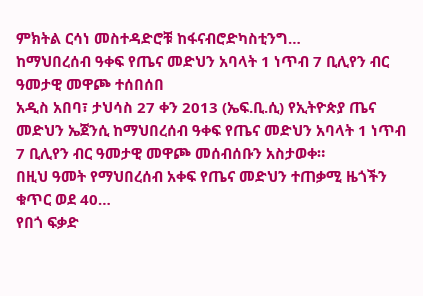ምክትል ርሳነ መስተዳድሮቹ ከፋናብሮድካስቲንግ…
ከማህበረሰብ ዓቀፍ የጤና መድህን አባላት 1 ነጥብ 7 ቢሊየን ብር ዓመታዊ መዋጮ ተሰበሰበ
አዲስ አበባ፣ ታህሳስ 27 ቀን 2013 (ኤፍ.ቢ.ሲ) የኢትዮጵያ ጤና መድህን ኤጀንሲ ከማህበረሰብ ዓቀፍ የጤና መድህን አባላት 1 ነጥብ 7 ቢሊየን ብር ዓመታዊ መዋጮ መሰብሰቡን አስታወቀ።
በዚህ ዓመት የማህበረሰብ አቀፍ የጤና መድህን ተጠቃሚ ዜጎችን ቁጥር ወደ 40…
የበጎ ፍቃድ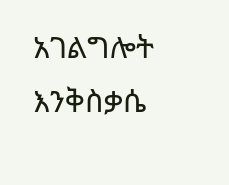አገልግሎት እንቅስቃሴ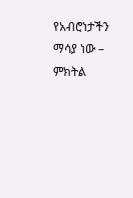የአብሮነታችን ማሳያ ነው – ምክትል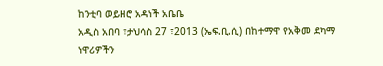ከንቲባ ወይዘሮ አዳነች አቤቤ
አዲስ አበባ ፣ታህሳስ 27 ፣2013 (ኤፍ.ቢ.ሲ) በከተማዋ የአቅመ ደካማ ነዋሪዎችን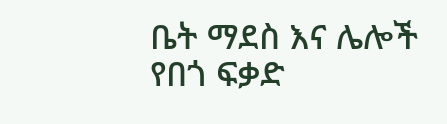ቤት ማደስ እና ሌሎች የበጎ ፍቃድ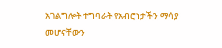አገልግሎት ተግባራት የአብሮነታችን ማሳያ መሆናቸውን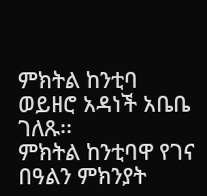ምክትል ከንቲባ ወይዘሮ አዳነች አቤቤ ገለጹ፡፡
ምክትል ከንቲባዋ የገና በዓልን ምክንያት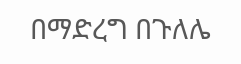በማድረግ በጉለሌ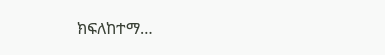ክፍለከተማ…